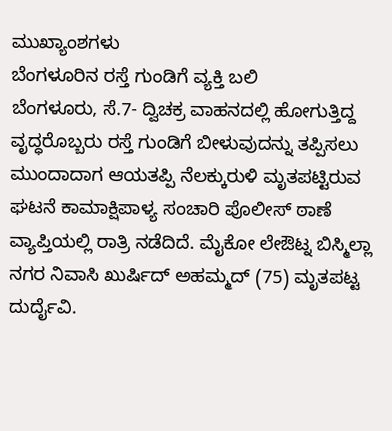ಮುಖ್ಯಾಂಶಗಳು
ಬೆಂಗಳೂರಿನ ರಸ್ತೆ ಗುಂಡಿಗೆ ವ್ಯಕ್ತಿ ಬಲಿ
ಬೆಂಗಳೂರು, ಸೆ.7- ದ್ವಿಚಕ್ರ ವಾಹನದಲ್ಲಿ ಹೋಗುತ್ತಿದ್ದ ವೃದ್ಧರೊಬ್ಬರು ರಸ್ತೆ ಗುಂಡಿಗೆ ಬೀಳುವುದನ್ನು ತಪ್ಪಿಸಲು ಮುಂದಾದಾಗ ಆಯತಪ್ಪಿ ನೆಲಕ್ಕುರುಳಿ ಮೃತಪಟ್ಟಿರುವ ಘಟನೆ ಕಾಮಾಕ್ಷಿಪಾಳ್ಯ ಸಂಚಾರಿ ಪೊಲೀಸ್ ಠಾಣೆ ವ್ಯಾಪ್ತಿಯಲ್ಲಿ ರಾತ್ರಿ ನಡೆದಿದೆ. ಮೈಕೋ ಲೇಔಟ್ನ ಬಿಸ್ಮಿಲ್ಲಾ ನಗರ ನಿವಾಸಿ ಖುರ್ಷಿದ್ ಅಹಮ್ಮದ್ (75) ಮೃತಪಟ್ಟ ದುರ್ದೈವಿ.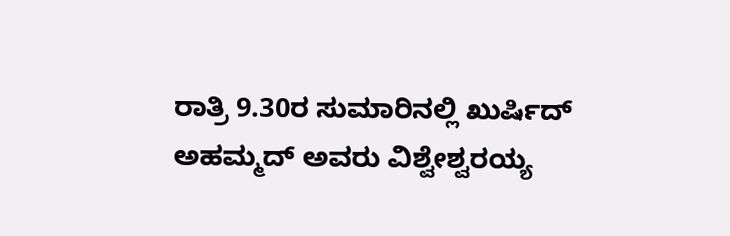ರಾತ್ರಿ 9.30ರ ಸುಮಾರಿನಲ್ಲಿ ಖುರ್ಷಿದ್ ಅಹಮ್ಮದ್ ಅವರು ವಿಶ್ವೇಶ್ವರಯ್ಯ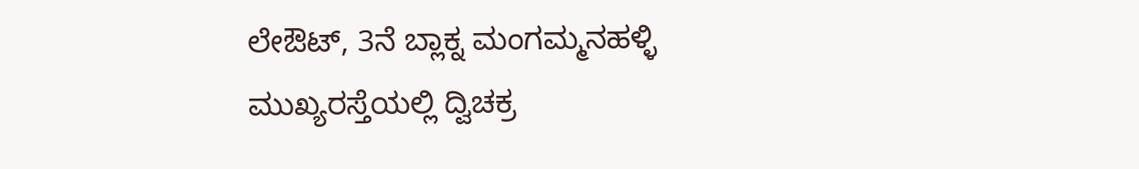ಲೇಔಟ್, 3ನೆ ಬ್ಲಾಕ್ನ ಮಂಗಮ್ಮನಹಳ್ಳಿ ಮುಖ್ಯರಸ್ತೆಯಲ್ಲಿ ದ್ವಿಚಕ್ರ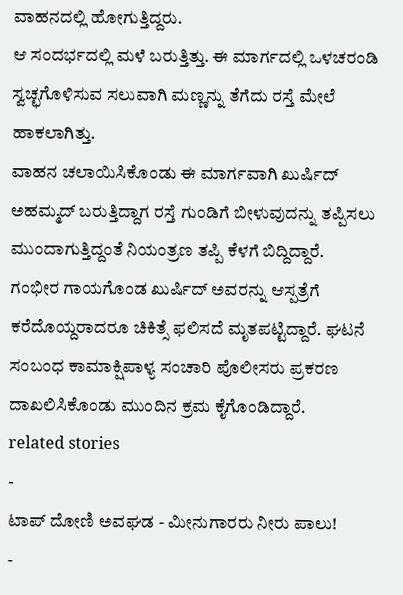ವಾಹನದಲ್ಲಿ ಹೋಗುತ್ತಿದ್ದರು.
ಆ ಸಂದರ್ಭದಲ್ಲಿ ಮಳೆ ಬರುತ್ತಿತ್ತು. ಈ ಮಾರ್ಗದಲ್ಲಿ ಒಳಚರಂಡಿ ಸ್ವಚ್ಛಗೊಳಿಸುವ ಸಲುವಾಗಿ ಮಣ್ಣನ್ನು ತೆಗೆದು ರಸ್ತೆ ಮೇಲೆ ಹಾಕಲಾಗಿತ್ತು.
ವಾಹನ ಚಲಾಯಿಸಿಕೊಂಡು ಈ ಮಾರ್ಗವಾಗಿ ಖುರ್ಷಿದ್ ಅಹಮ್ಮದ್ ಬರುತ್ತಿದ್ದಾಗ ರಸ್ತೆ ಗುಂಡಿಗೆ ಬೀಳುವುದನ್ನು ತಪ್ಪಿಸಲು ಮುಂದಾಗುತ್ತಿದ್ದಂತೆ ನಿಯಂತ್ರಣ ತಪ್ಪಿ ಕೆಳಗೆ ಬಿದ್ದಿದ್ದಾರೆ.
ಗಂಭೀರ ಗಾಯಗೊಂಡ ಖುರ್ಷಿದ್ ಅವರನ್ನು ಆಸ್ಪತ್ರೆಗೆ ಕರೆದೊಯ್ದರಾದರೂ ಚಿಕಿತ್ಸೆ ಫಲಿಸದೆ ಮೃತಪಟ್ಟಿದ್ದಾರೆ. ಘಟನೆ ಸಂಬಂಧ ಕಾಮಾಕ್ಷಿಪಾಳ್ಯ ಸಂಚಾರಿ ಪೊಲೀಸರು ಪ್ರಕರಣ ದಾಖಲಿಸಿಕೊಂಡು ಮುಂದಿನ ಕ್ರಮ ಕೈಗೊಂಡಿದ್ದಾರೆ.
related stories
-
ಟಾಪ್ ದೋಣಿ ಅವಘಡ - ಮೀನುಗಾರರು ನೀರು ಪಾಲು!
-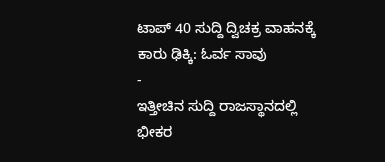ಟಾಪ್ 40 ಸುದ್ದಿ ದ್ವಿಚಕ್ರ ವಾಹನಕ್ಕೆ ಕಾರು ಢಿಕ್ಕಿ: ಓರ್ವ ಸಾವು
-
ಇತ್ತೀಚಿನ ಸುದ್ದಿ ರಾಜಸ್ಥಾನದಲ್ಲಿ ಭೀಕರ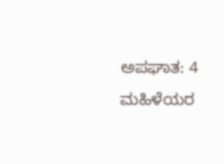ಅಪಘಾತ: 4 ಮಹಿಳೆಯರ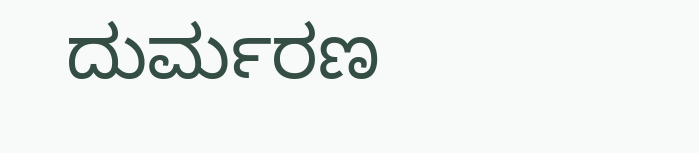ದುರ್ಮರಣ